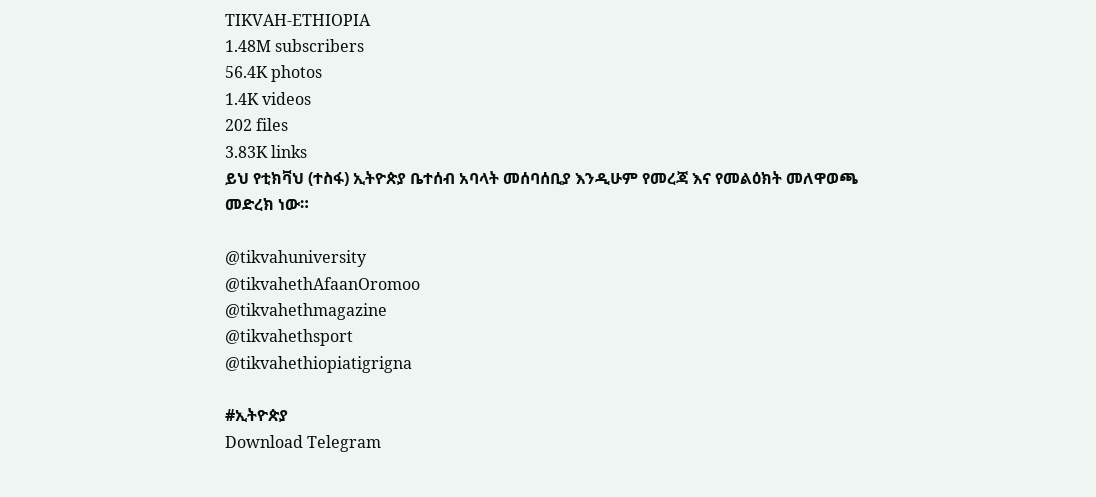TIKVAH-ETHIOPIA
1.48M subscribers
56.4K photos
1.4K videos
202 files
3.83K links
ይህ የቲክቫህ (ተስፋ) ኢትዮጵያ ቤተሰብ አባላት መሰባሰቢያ እንዲሁም የመረጃ እና የመልዕክት መለዋወጫ መድረክ ነው።

@tikvahuniversity
@tikvahethAfaanOromoo
@tikvahethmagazine
@tikvahethsport
@tikvahethiopiatigrigna

#ኢትዮጵያ
Download Telegram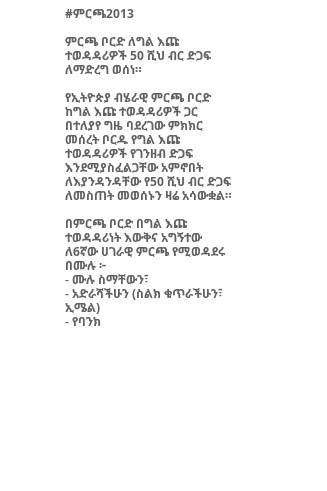#ምርጫ2013

ምርጫ ቦርድ ለግል እጩ ተወዳዳሪዎች 50 ሺህ ብር ድጋፍ ለማድረግ ወሰነ።

የኢትዮጵያ ብሄራዊ ምርጫ ቦርድ ከግል እጩ ተወዳዳሪዎች ጋር በተለያየ ግዜ ባደረገው ምክክር መሰረት ቦርዱ የግል እጩ ተወዳዳሪዎች የገንዘብ ድጋፍ እንደሚያስፈልጋቸው አምኖበት ለእያንዳንዳቸው የ50 ሺህ ብር ድጋፍ ለመስጠት መወሰኑን ዛሬ አሳውቋል።

በምርጫ ቦርድ በግል እጩ ተወዳዳሪነት እውቅና አግኝተው ለ6ኛው ሀገራዊ ምርጫ የሚወዳደሩ በሙሉ ፦
- ሙሉ ስማቸውን፣
- አድራሻችሁን (ስልክ ቁጥራችሁን፣ ኢሜል)
- የባንክ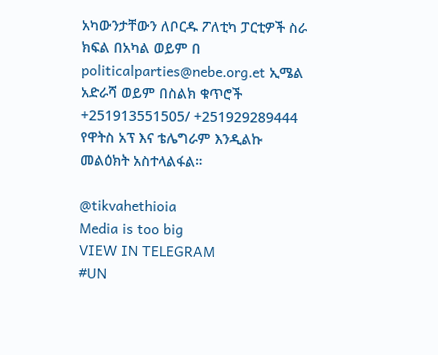አካውንታቸውን ለቦርዱ ፖለቲካ ፓርቲዎች ስራ ክፍል በአካል ወይም በ politicalparties@nebe.org.et ኢሜል አድራሻ ወይም በስልክ ቁጥሮች +251913551505/ +251929289444 የዋትስ አፕ እና ቴሌግራም እንዲልኩ መልዕክት አስተላልፋል።

@tikvahethioia
Media is too big
VIEW IN TELEGRAM
#UN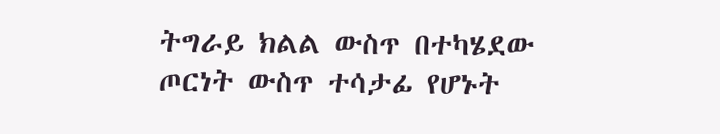ትግራይ ክልል ውስጥ በተካሄደው ጦርነት ውስጥ ተሳታፊ የሆኑት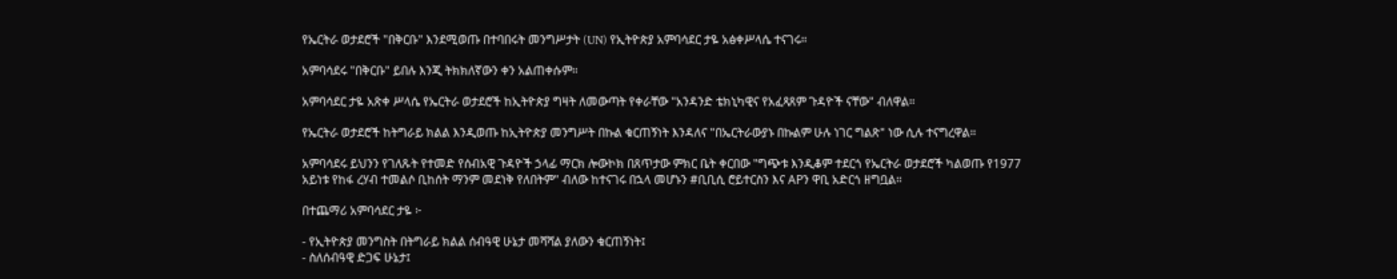የኤርትራ ወታደሮች "በቅርቡ" እንደሚወጡ በተባበሩት መንግሥታት (UN) የኢትዮጵያ አምባሳደር ታዬ አፅቀሥላሴ ተናገሩ።

አምባሳደሩ "በቅርቡ" ይበሉ እንጂ ትክክለኛውን ቀን አልጠቀሱም።

አምባሳደር ታዬ አጽቀ ሥላሴ የኤርትራ ወታደሮች ከኢትዮጵያ ግዛት ለመውጣት የቀራቸው "አንዳንድ ቴክኒካዊና የአፈጻጸም ጉዳዮች ናቸው" ብለዋል።

የኤርትራ ወታደሮች ከትግራይ ክልል እንዲወጡ ከኢትዮጵያ መንግሥት በኩል ቁርጠኝነት እንዳለና "በኤርትራውያኑ በኩልም ሁሉ ነገር ግልጽ" ነው ሲሉ ተናግረዋል።

አምባሳደሩ ይህንን የገለጹት የተመድ የሰብአዊ ጉዳዮች ኃላፊ ማርክ ሎውኮክ በጸጥታው ምክር ቤት ቀርበው "ግጭቱ እንዲቆም ተደርጎ የኤርትራ ወታደሮች ካልወጡ የ1977 አይነቱ የከፋ ረሃብ ተመልሶ ቢከሰት ማንም መደነቅ የለበትም" ብለው ከተናገሩ በኋላ መሆኑን #ቢቢሲ ሮይተርስን እና APን ዋቢ አድርጎ ዘግቧል።

በተጨማሪ አምባሳደር ታዬ ፦

- የኢትዮጵያ መንግስት በትግራይ ክልል ሰብዓዊ ሁኔታ መሻሻል ያለውን ቁርጠኝነት፤
- ስለሰብዓዊ ድጋፍ ሁኔታ፤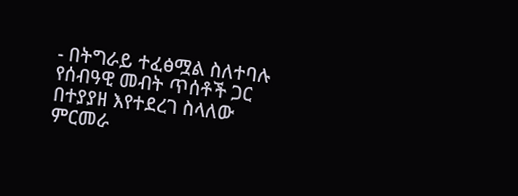- በትግራይ ተፈፅሟል ስለተባሉ የሰብዓዊ መብት ጥሰቶች ጋር በተያያዘ እየተደረገ ስላለው ምርመራ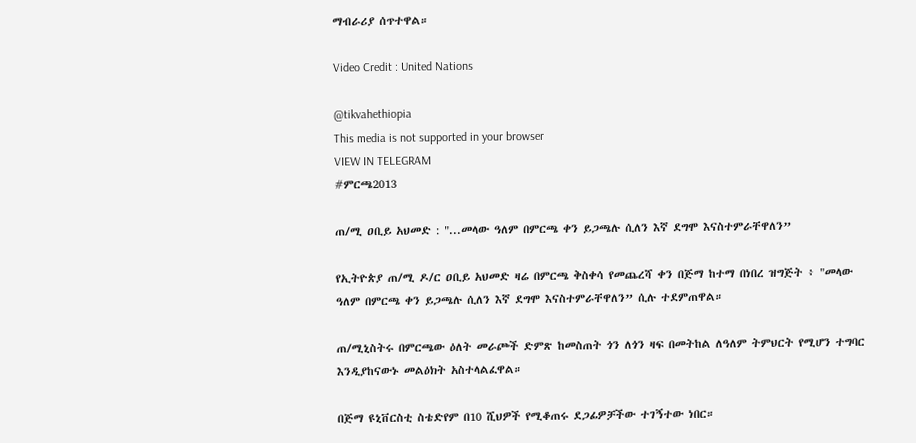ማብራሪያ ሰጥተዋል።

Video Credit : United Nations

@tikvahethiopia
This media is not supported in your browser
VIEW IN TELEGRAM
#ምርጫ2013

ጠ/ሚ ዐቢይ አህመድ : "...መላው ዓለም በምርጫ ቀን ይጋጫሉ ሲለን እኛ ደግሞ እናስተምራቸዋለን”

የኢትዮጵያ ጠ/ሚ ዶ/ር ዐቢይ አህመድ ዛሬ በምርጫ ቅስቀሳ የመጨረሻ ቀን በጅማ ከተማ በነበረ ዝግጅት ፥ "መላው ዓለም በምርጫ ቀን ይጋጫሉ ሲለን እኛ ደግሞ እናስተምራቸዋለን” ሲሉ ተደምጠዋል።

ጠ/ሚኒስትሩ በምርጫው ዕለት መራጮች ድምጽ ከመስጠት ጎን ለጎን ዛፍ በመትከል ለዓለም ትምህርት የሚሆን ተግባር እንዲያከናውኑ መልዕክት አስተላልፈዋል።

በጅማ ዩኒቨርስቲ ስቴድየም በ10 ሺህዎች የሚቆጠሩ ደጋፊዎቻችው ተገኝተው ነበር።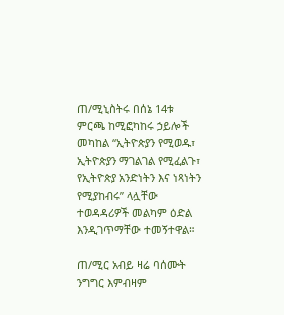ጠ/ሚኒስትሩ በሰኔ 14ቱ ምርጫ ከሚፎካከሩ ኃይሎች መካከል “ኢትዮጵያን የሚወዱ፣ ኢትዮጵያን ማገልገል የሚፈልጉ፣ የኢትዮጵያ አንድነትን እና ነጻነትን የሚያከብሩ” ላሏቸው ተወዳዳሪዎች መልካም ዕድል እንዲገጥማቸው ተመኝተዋል።

ጠ/ሚር አብይ ዛሬ ባሰሙት ንግግር እምብዛም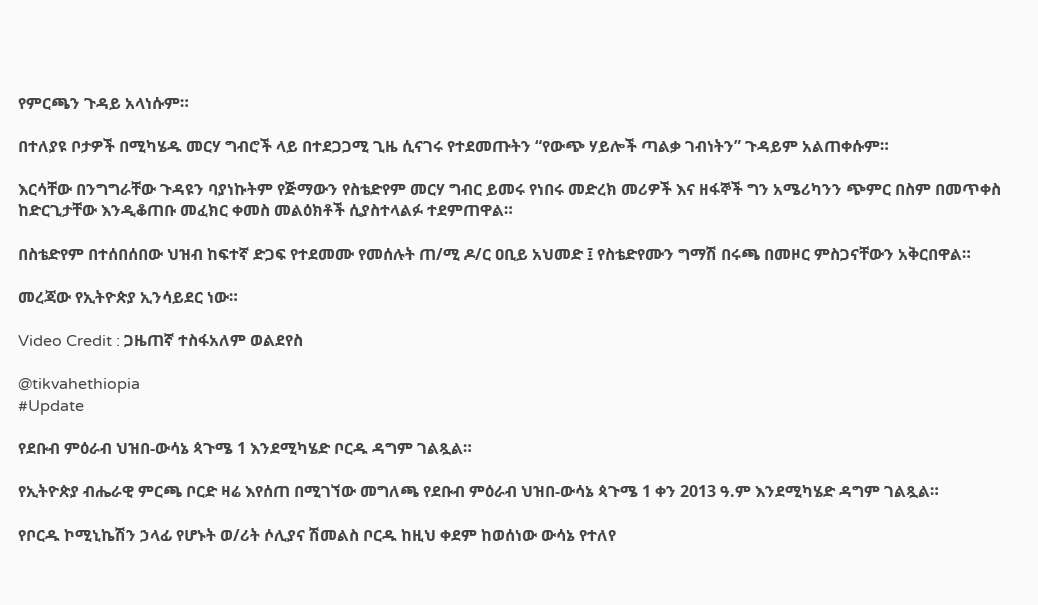የምርጫን ጉዳይ አላነሱም።

በተለያዩ ቦታዎች በሚካሄዱ መርሃ ግብሮች ላይ በተደጋጋሚ ጊዜ ሲናገሩ የተደመጡትን “የውጭ ሃይሎች ጣልቃ ገብነትን” ጉዳይም አልጠቀሱም።

እርሳቸው በንግግራቸው ጉዳዩን ባያነኩትም የጅማውን የስቴድየም መርሃ ግብር ይመሩ የነበሩ መድረክ መሪዎች እና ዘፋኞች ግን አሜሪካንን ጭምር በስም በመጥቀስ ከድርጊታቸው እንዲቆጠቡ መፈክር ቀመስ መልዕክቶች ሲያስተላልፉ ተደምጠዋል።

በስቴድየም በተሰበሰበው ህዝብ ከፍተኛ ድጋፍ የተደመሙ የመሰሉት ጠ/ሚ ዶ/ር ዐቢይ አህመድ ፤ የስቴድየሙን ግማሽ በሩጫ በመዞር ምስጋናቸውን አቅርበዋል።

መረጃው የኢትዮጵያ ኢንሳይደር ነው።

Video Credit : ጋዜጠኛ ተስፋአለም ወልደየስ

@tikvahethiopia
#Update

የደቡብ ምዕራብ ህዝበ-ውሳኔ ጳጉሜ 1 እንደሚካሄድ ቦርዱ ዳግም ገልጿል።

የኢትዮጵያ ብሔራዊ ምርጫ ቦርድ ዛሬ እየሰጠ በሚገኘው መግለጫ የደቡብ ምዕራብ ህዝበ-ውሳኔ ጳጉሜ 1 ቀን 2013 ዓ.ም እንደሚካሄድ ዳግም ገልጿል።

የቦርዱ ኮሚኒኬሽን ኃላፊ የሆኑት ወ/ሪት ሶሊያና ሽመልስ ቦርዱ ከዚህ ቀደም ከወሰነው ውሳኔ የተለየ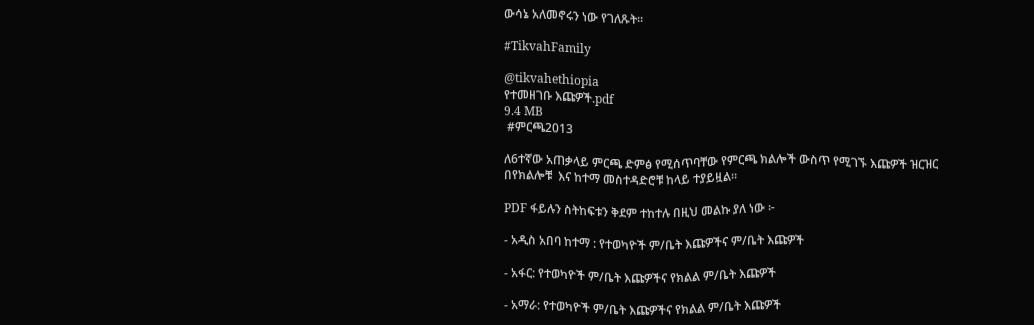ውሳኔ አለመኖሩን ነው የገለጹት።

#TikvahFamily

@tikvahethiopia
የተመዘገቡ እጩዎች.pdf
9.4 MB
 #ምርጫ2013

ለ6ተኛው አጠቃላይ ምርጫ ድምፅ የሚሰጥባቸው የምርጫ ክልሎች ውስጥ የሚገኙ እጩዎች ዝርዝር በየክልሎቹ  እና ከተማ መስተዳድሮቹ ከላይ ተያይዟል።

PDF ፋይሉን ስትከፍቱን ቅደም ተከተሉ በዚህ መልኩ ያለ ነው ፦

- አዲስ አበባ ከተማ : የተወካዮች ም/ቤት እጩዎችና ም/ቤት እጩዎች

- አፋር: የተወካዮች ም/ቤት እጩዎችና የክልል ም/ቤት እጩዎች

- አማራ: የተወካዮች ም/ቤት እጩዎችና የክልል ም/ቤት እጩዎች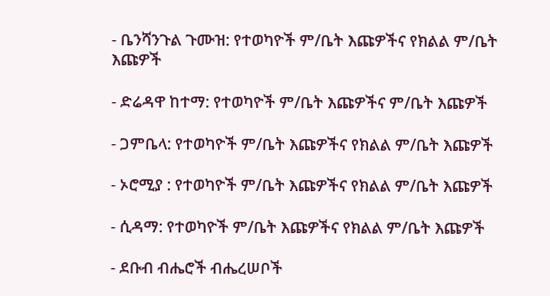- ቤንሻንጉል ጉሙዝ: የተወካዮች ም/ቤት እጩዎችና የክልል ም/ቤት እጩዎች

- ድሬዳዋ ከተማ: የተወካዮች ም/ቤት እጩዎችና ም/ቤት እጩዎች

- ጋምቤላ: የተወካዮች ም/ቤት እጩዎችና የክልል ም/ቤት እጩዎች

- ኦሮሚያ : የተወካዮች ም/ቤት እጩዎችና የክልል ም/ቤት እጩዎች

- ሲዳማ: የተወካዮች ም/ቤት እጩዎችና የክልል ም/ቤት እጩዎች

- ደቡብ ብሔሮች ብሔረሠቦች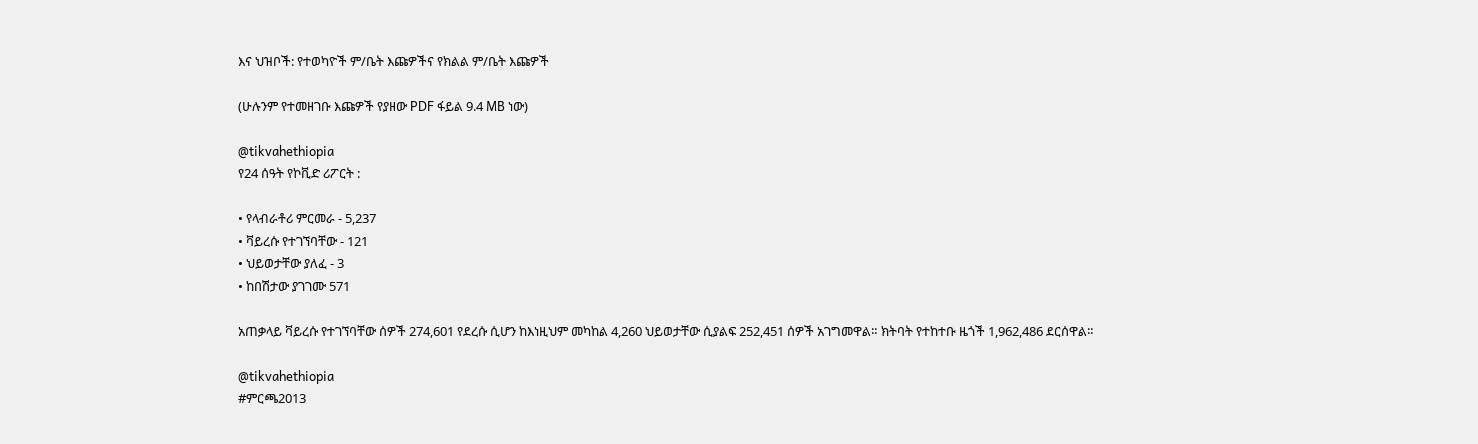እና ህዝቦች: የተወካዮች ም/ቤት እጩዎችና የክልል ም/ቤት እጩዎች

(ሁሉንም የተመዘገቡ እጩዎች የያዘው PDF ፋይል 9.4 MB ነው)

@tikvahethiopia
የ24 ሰዓት የኮቪድ ሪፖርት :

• የላብራቶሪ ምርመራ - 5,237
• ቫይረሱ የተገኘባቸው - 121
• ህይወታቸው ያለፈ - 3
• ከበሽታው ያገገሙ 571

አጠቃላይ ቫይረሱ የተገኘባቸው ሰዎች 274,601 የደረሱ ሲሆን ከእነዚህም መካከል 4,260 ህይወታቸው ሲያልፍ 252,451 ሰዎች አገግመዋል። ክትባት የተከተቡ ዜጎች 1,962,486 ደርሰዋል።

@tikvahethiopia
#ምርጫ2013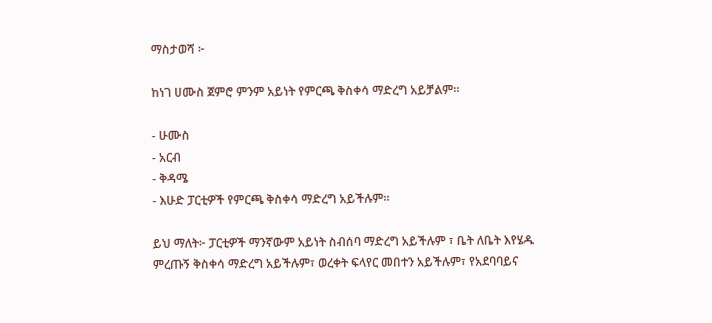ማስታወሻ ፦

ከነገ ሀሙስ ጀምሮ ምንም አይነት የምርጫ ቅስቀሳ ማድረግ አይቻልም።

- ሁሙስ
- አርብ
- ቅዳሜ
- እሁድ ፓርቲዎች የምርጫ ቅስቀሳ ማድረግ አይችሉም።

ይህ ማለት፦ ፓርቲዎች ማንኛውም አይነት ስብሰባ ማድረግ አይችሉም ፣ ቤት ለቤት እየሄዱ ምረጡኝ ቅስቀሳ ማድረግ አይችሉም፣ ወረቀት ፍላየር መበተን አይችሉም፣ የአደባባይና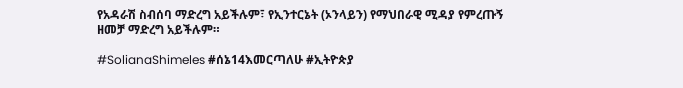የአዳራሽ ስብሰባ ማድረግ አይችሉም፣ የኢንተርኔት (ኦንላይን) የማህበራዊ ሚዳያ የምረጡኝ ዘመቻ ማድረግ አይችሉም።

#SolianaShimeles #ሰኔ14እመርጣለሁ #ኢትዮጵያ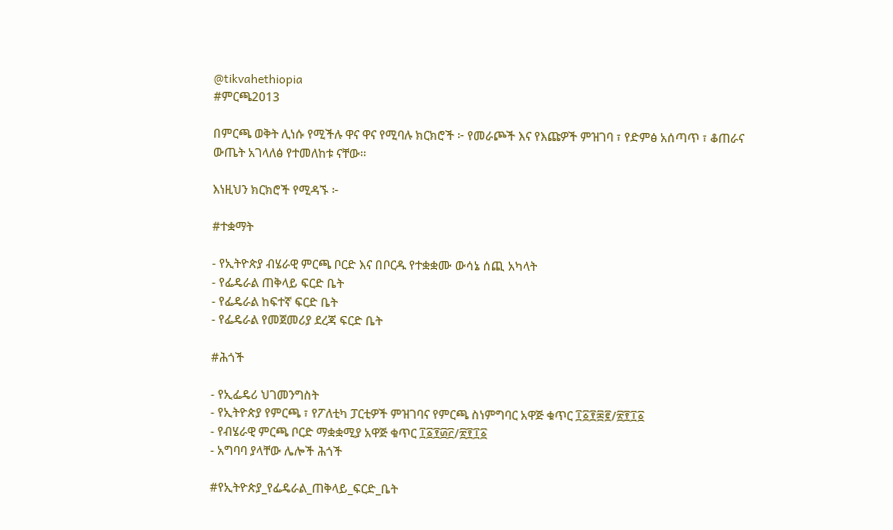@tikvahethiopia
#ምርጫ2013

በምርጫ ወቅት ሊነሱ የሚችሉ ዋና ዋና የሚባሉ ክርክሮች ፦ የመራጮች እና የእጩዎች ምዝገባ ፣ የድምፅ አሰጣጥ ፣ ቆጠራና ውጤት አገላለፅ የተመለከቱ ናቸው።

እነዚህን ክርክሮች የሚዳኙ ፦

#ተቋማት

- የኢትዮጵያ ብሄራዊ ምርጫ ቦርድ እና በቦርዱ የተቋቋሙ ውሳኔ ሰጪ አካላት
- የፌዴራል ጠቅላይ ፍርድ ቤት
- የፌዴራል ከፍተኛ ፍርድ ቤት
- የፌዴራል የመጀመሪያ ደረጃ ፍርድ ቤት

#ሕጎች

- የኢፌዴሪ ህገመንግስት
- የኢትዮጵያ የምርጫ ፣ የፖለቲካ ፓርቲዎች ምዝገባና የምርጫ ስነምግባር አዋጅ ቁጥር ፲፩፻፷፪/፳፻፲፩
- የብሄራዊ ምርጫ ቦርድ ማቋቋሚያ አዋጅ ቁጥር ፲፩፻፴፫/፳፻፲፩
- አግባባ ያላቸው ሌሎች ሕጎች

#የኢትዮጵያ_የፌዴራል_ጠቅላይ_ፍርድ_ቤት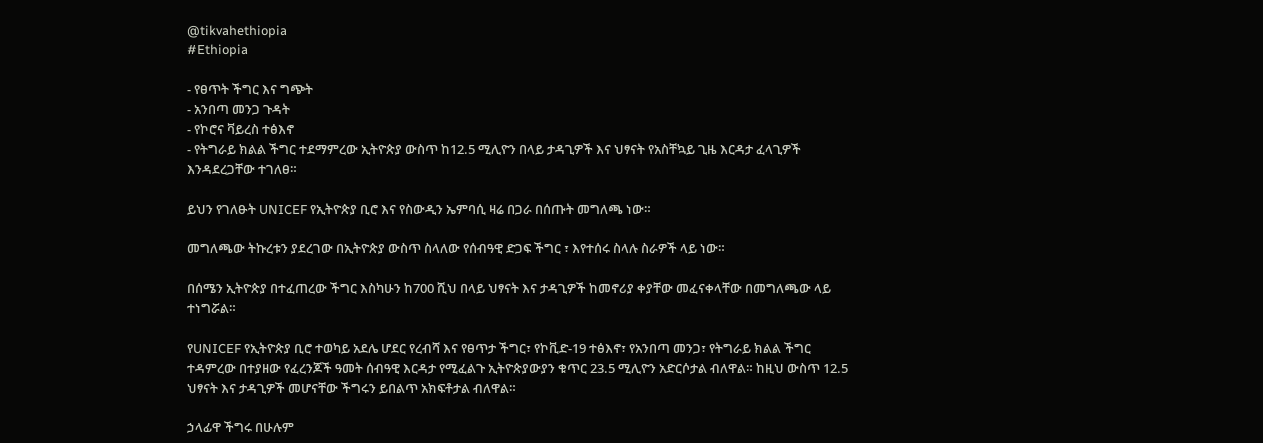@tikvahethiopia
#Ethiopia

- የፀጥት ችግር እና ግጭት
- አንበጣ መንጋ ጉዳት
- የኮሮና ቫይረስ ተፅእኖ
- የትግራይ ክልል ችግር ተደማምረው ኢትዮጵያ ውስጥ ከ12.5 ሚሊዮን በላይ ታዳጊዎች እና ህፃናት የአስቸኳይ ጊዜ እርዳታ ፈላጊዎች እንዳደረጋቸው ተገለፀ።

ይህን የገለፁት UNICEF የኢትዮጵያ ቢሮ እና የስውዲን ኤምባሲ ዛሬ በጋራ በሰጡት መግለጫ ነው።

መግለጫው ትኩረቱን ያደረገው በኢትዮጵያ ውስጥ ስላለው የሰብዓዊ ድጋፍ ችግር ፣ እየተሰሩ ስላሉ ስራዎች ላይ ነው።

በሰሜን ኢትዮጵያ በተፈጠረው ችግር እስካሁን ከ700 ሺህ በላይ ህፃናት እና ታዳጊዎች ከመኖሪያ ቀያቸው መፈናቀላቸው በመግለጫው ላይ ተነግሯል።

የUNICEF የኢትዮጵያ ቢሮ ተወካይ አደሌ ሆደር የረብሻ እና የፀጥታ ችግር፣ የኮቪድ-19 ተፅእኖ፣ የአንበጣ መንጋ፣ የትግራይ ክልል ችግር ተዳምረው በተያዘው የፈረንጆች ዓመት ሰብዓዊ እርዳታ የሚፈልጉ ኢትዮጵያውያን ቁጥር 23.5 ሚሊዮን አድርሶታል ብለዋል። ከዚህ ውስጥ 12.5 ህፃናት እና ታዳጊዎች መሆናቸው ችግሩን ይበልጥ አክፍቶታል ብለዋል።

ኃላፊዋ ችግሩ በሁሉም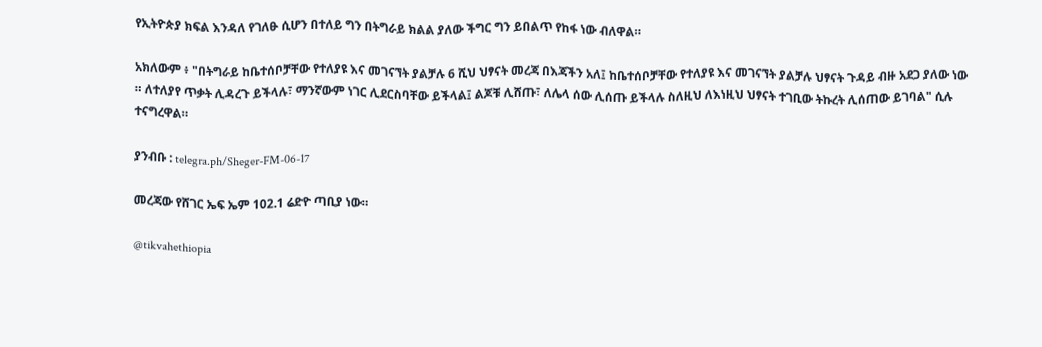የኢትዮጵያ ክፍል እንዳለ የገለፁ ሲሆን በተለይ ግን በትግራይ ክልል ያለው ችግር ግን ይበልጥ የከፋ ነው ብለዋል።

አክለውም ፥ "በትግራይ ከቤተሰቦቻቸው የተለያዩ እና መገናኘት ያልቻሉ 6 ሺህ ህፃናት መረጃ በእጃችን አለ፤ ከቤተሰቦቻቸው የተለያዩ እና መገናኘት ያልቻሉ ህፃናት ጉዳይ ብዙ አደጋ ያለው ነው ። ለተለያየ ጥቃት ሊዳረጉ ይችላሉ፣ ማንኛውም ነገር ሊደርስባቸው ይችላል፤ ልጆቹ ሊሸጡ፣ ለሌላ ሰው ሊሰጡ ይችላሉ ስለዚህ ለእነዚህ ህፃናት ተገቢው ትኩረት ሊሰጠው ይገባል" ሲሉ ተናግረዋል።

ያንብቡ : telegra.ph/Sheger-FM-06-17

መረጃው የሸገር ኤፍ ኤም 102.1 ሬድዮ ጣቢያ ነው።

@tikvahethiopia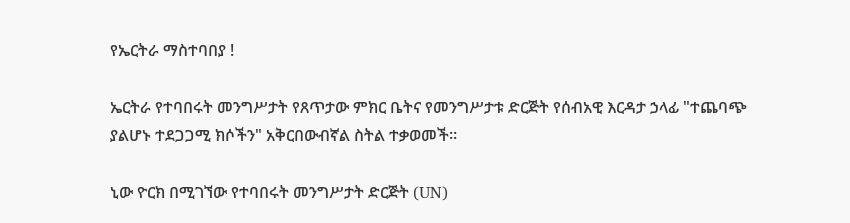የኤርትራ ማስተባበያ !

ኤርትራ የተባበሩት መንግሥታት የጸጥታው ምክር ቤትና የመንግሥታቱ ድርጅት የሰብአዊ እርዳታ ኃላፊ "ተጨባጭ ያልሆኑ ተደጋጋሚ ክሶችን" አቅርበውብኛል ስትል ተቃወመች።

ኒው ዮርክ በሚገኘው የተባበሩት መንግሥታት ድርጅት (UN)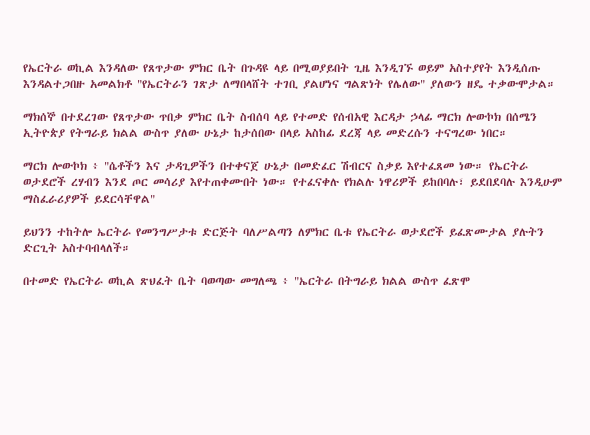የኤርትራ ወኪል እንዳለው የጸጥታው ምክር ቤት በጉዳዩ ላይ በሚወያይበት ጊዜ እንዲገኙ ወይም አስተያየት እንዲሰጡ እንዳልተጋበዙ አመልክቶ "የኤርትራን ገጽታ ለማበላሸት ተገቢ ያልሆነና ግልጽነት የሌለው" ያለውን ዘዴ ተቃውሞታል።

ማክሰኞ በተደረገው የጸጥታው ጥበቃ ምክር ቤት ስብሰባ ላይ የተመድ የሰብአዊ እርዳታ ኃላፊ ማርክ ሎውኮክ በሰሜን ኢትዮጵያ የትግራይ ክልል ውስጥ ያለው ሁኔታ ከታሰበው በላይ አስከፊ ደረጃ ላይ መድረሱን ተናግረው ነበር።

ማርክ ሎውኮክ ፥ "ሴቶችን እና ታዳጊዎችን በተቀናጀ ሁኔታ በመድፈር ሽብርና ስቃይ እየተፈጸመ ነው። የኤርትራ ወታደሮች ረሃብን እንደ ጦር መሳሪያ እየተጠቀሙበት ነው። የተፈናቀሉ የክልሉ ነዋሪዎች ይከበባሉ፣ ይደበደባሉ እንዲሁም ማስፈራሪያዎች ይደርሳቸዋል"

ይህንን ተከትሎ ኤርትራ የመንግሥታቱ ድርጅት ባለሥልጣን ለምክር ቤቱ የኤርትራ ወታደሮች ይፈጽሙታል ያሉትን ድርጊት አስተባብላለች።

በተመድ የኤርትራ ወኪል ጽህፈት ቤት ባወጣው መግለጫ ፥ "ኤርትራ በትግራይ ክልል ውስጥ ፈጽሞ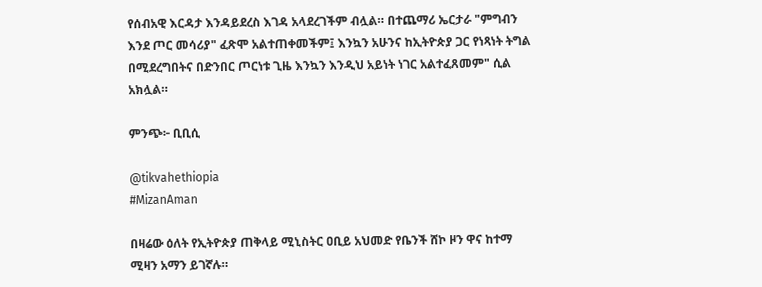የሰብአዊ እርዳታ እንዳይደረስ እገዳ አላደረገችም ብሏል። በተጨማሪ ኤርታራ "ምግብን እንደ ጦር መሳሪያ" ፈጽሞ አልተጠቀመችም፤ እንኳን አሁንና ከኢትዮጵያ ጋር የነጻነት ትግል በሚደረግበትና በድንበር ጦርነቱ ጊዜ እንኳን እንዲህ አይነት ነገር አልተፈጸመም" ሲል አክሏል።

ምንጭ፦ ቢቢሲ

@tikvahethiopia
#MizanAman

በዛሬው ዕለት የኢትዮጵያ ጠቅላይ ሚኒስትር ዐቢይ አህመድ የቤንች ሸኮ ዞን ዋና ከተማ ሚዛን አማን ይገኛሉ።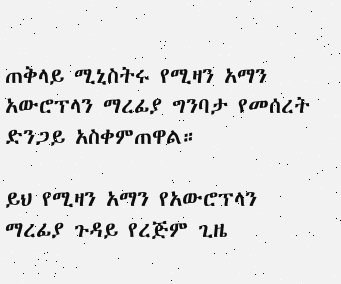ጠቅላይ ሚኒስትሩ የሚዛን አማን አውሮፕላን ማረፊያ ግንባታ የመሰረት ድንጋይ አስቀምጠዋል።

ይህ የሚዛን አማን የአውሮፕላን ማረፊያ ጉዳይ የረጅም ጊዜ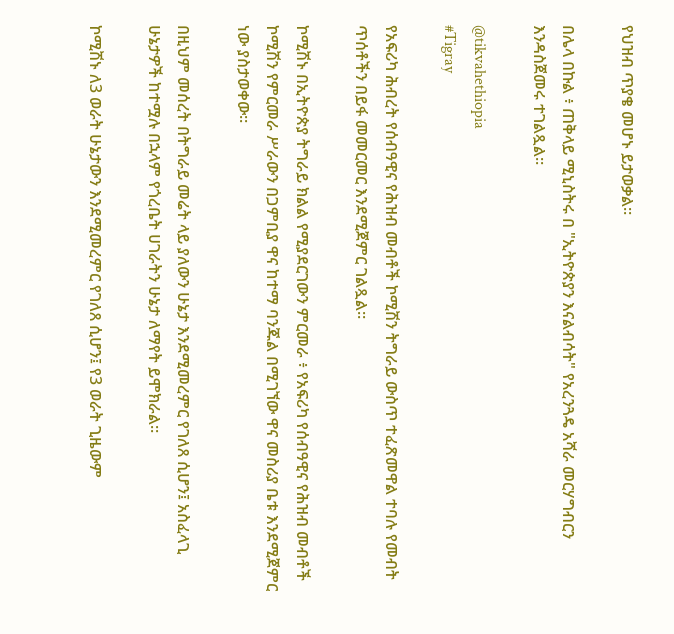የህዝብ ጥያቄ መሆኑ ይታወቃል።

በሌላ በኩል ፥ ጠቅላይ ሚኒስትሩ በ "ኢትዮጵያን እናልብሳት" የአረንጓዴ አሻራ መርሃግብርን እንዳስጀመሩ ተገልጿል።

@tikvahethiopia
#Tigray

የአፍሪካ ሕብረት የሰብዓዊና የሕዝብ መብቶች ኮሚሽን ትግራይ ውስጥ ተፈጽመዋል ተባሉ የመብት ጥሰቶችን በይፋ መመርመር እንደሚጀምር ገልጿል።

ኮሚሽኑ በኢትዮጵያ ትግራይ ክልል የሚያደርገውን ምርመራ ፥ የአፍሪካ የሰብዓዊና የሕዝብ መብቶች ኮሚሽን የምርመራ ሥራውን በጋምቢያ ዋና ከተማ ባንጁል በሚገኘው ዋና መስሪያ ቤቱ እንደሚጀምር ነው ያስታወቀው።

በዚህም መሰረት በትግራይ መሬት ላይ ያለውን ሁኔታ እንደሚመረምር የገለጸ ሲሆን፤ አስፈላጊ ሁኔታዎች ከተሟሉ በኋላም የጎረቤት ሀገራትን ሁኔታ ለማየት ይሞክራል።

ኮሚሽኑ ለ3 ወራት ሁኔታውን እንደሚመረምር የገለጸ ሲሆን፤ የ3 ወራት ጊዜውም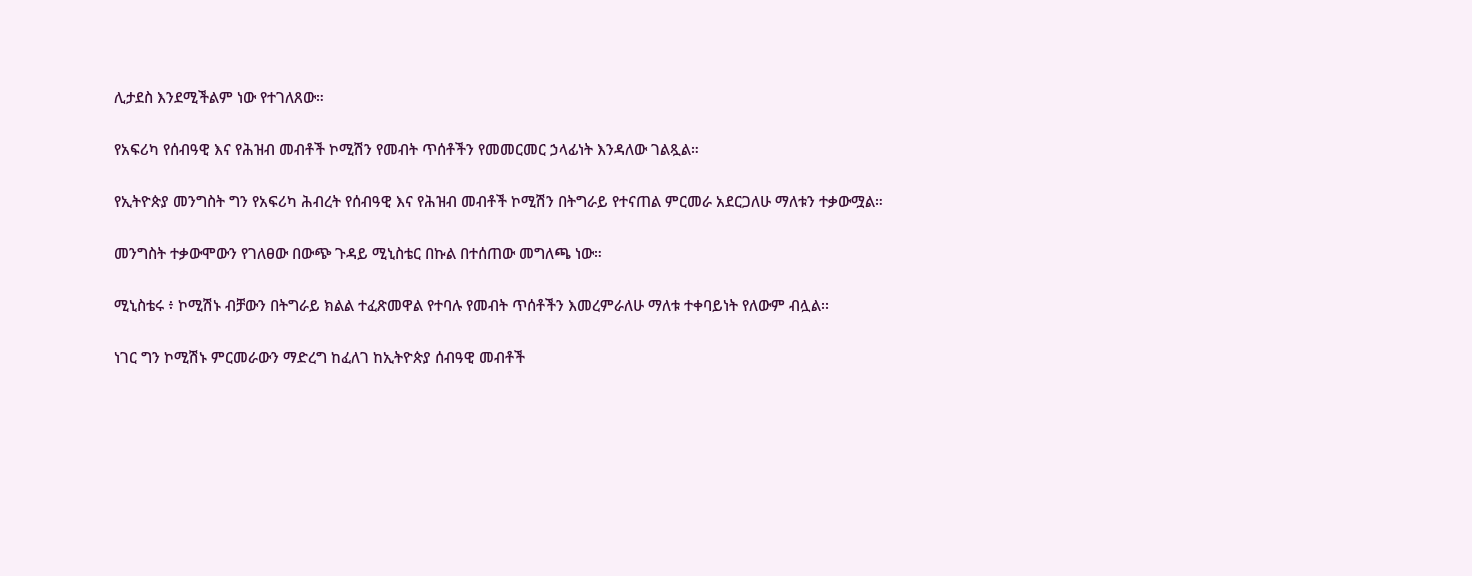ሊታደስ እንደሚችልም ነው የተገለጸው።

የአፍሪካ የሰብዓዊ እና የሕዝብ መብቶች ኮሚሽን የመብት ጥሰቶችን የመመርመር ኃላፊነት እንዳለው ገልጿል።

የኢትዮጵያ መንግስት ግን የአፍሪካ ሕብረት የሰብዓዊ እና የሕዝብ መብቶች ኮሚሽን በትግራይ የተናጠል ምርመራ አደርጋለሁ ማለቱን ተቃውሟል።

መንግስት ተቃውሞውን የገለፀው በውጭ ጉዳይ ሚኒስቴር በኩል በተሰጠው መግለጫ ነው።

ሚኒስቴሩ ፥ ኮሚሽኑ ብቻውን በትግራይ ክልል ተፈጽመዋል የተባሉ የመብት ጥሰቶችን እመረምራለሁ ማለቱ ተቀባይነት የለውም ብሏል፡፡

ነገር ግን ኮሚሽኑ ምርመራውን ማድረግ ከፈለገ ከኢትዮጵያ ሰብዓዊ መብቶች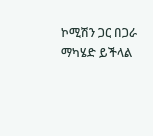ኮሚሽን ጋር በጋራ ማካሄድ ይችላል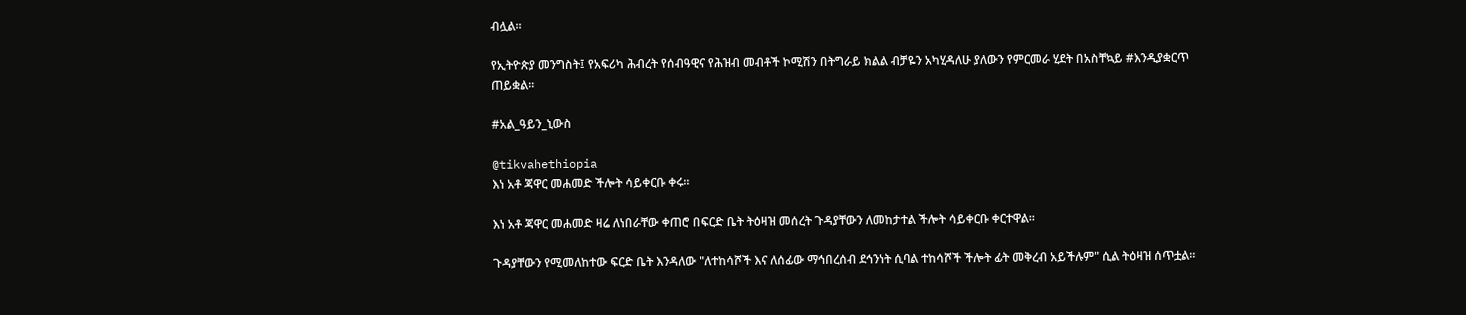ብሏል፡፡

የኢትዮጵያ መንግስት፤ የአፍሪካ ሕብረት የሰብዓዊና የሕዝብ መብቶች ኮሚሽን በትግራይ ክልል ብቻዬን አካሂዳለሁ ያለውን የምርመራ ሂደት በአስቸኳይ #እንዲያቋርጥ ጠይቋል፡፡

#አል_ዓይን_ኒውስ

@tikvahethiopia
እነ አቶ ጃዋር መሐመድ ችሎት ሳይቀርቡ ቀሩ።

እነ አቶ ጃዋር መሐመድ ዛሬ ለነበራቸው ቀጠሮ በፍርድ ቤት ትዕዛዝ መሰረት ጉዳያቸውን ለመከታተል ችሎት ሳይቀርቡ ቀርተዋል።

ጉዳያቸውን የሚመለከተው ፍርድ ቤት እንዳለው "ለተከሳሾች እና ለሰፊው ማኅበረሰብ ደኅንነት ሲባል ተከሳሾች ችሎት ፊት መቅረብ አይችሉም" ሲል ትዕዛዝ ሰጥቷል።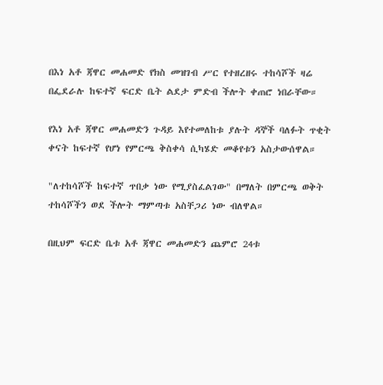በእነ አቶ ጃዋር መሐመድ የክስ መዝገብ ሥር የተዘረዘሩ ተከሳሾች ዛሬ በፌደራሉ ከፍተኛ ፍርድ ቤት ልደታ ምድብ ችሎት ቀጠሮ ነበራቸው።

የእነ አቶ ጃዋር መሐመድን ጉዳይ እየተመለከቱ ያሉት ዳኞች ባለፉት ጥቂት ቀናት ከፍተኛ የሆነ የምርጫ ቅስቀሳ ሲካሄድ መቆየቱን አስታውሰዋል።

"ለተከሳሾች ከፍተኛ ጥበቃ ነው የሚያስፈልገው" በማለት በምርጫ ወቅት ተከሳሾችን ወደ ችሎት ማምጣቱ አስቸጋሪ ነው ብለዋል።

በዚህም ፍርድ ቤቱ አቶ ጃዋር መሐመድን ጨምሮ 24ቱ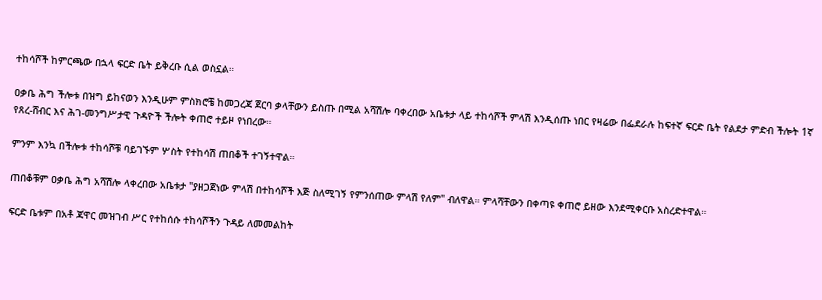ተከሳሾች ከምርጫው በኋላ ፍርድ ቤት ይቅረቡ ሲል ወስኗል።

ዐቃቤ ሕግ ችሎቱ በዝግ ይከናወን እንዲሁም ምስክሮቼ ከመጋረጃ ጀርባ ቃላቸውን ይስጡ በሚል አሻሽሎ ባቀረበው አቤቱታ ላይ ተከሳሾች ምላሽ እንዲሰጡ ነበር የዛሬው በፌደራሉ ከፍተኛ ፍርድ ቤት የልደታ ምድብ ችሎት 1ኛ የጸረ-ሸብር እና ሕገ-መንግሥታዊ ጉዳዮች ችሎት ቀጠሮ ተይዞ የነበረው።

ምንም እንኳ በችሎቱ ተከሳሾቹ ባይገኙም ሦስት የተከሳሽ ጠበቆች ተገኝተዋል።

ጠበቆቹም ዐቃቤ ሕግ አሻሽሎ ላቀረበው አቤቱታ "ያዘጋጀነው ምላሽ በተከሳሾች እጅ ስለሚገኝ የምንሰጠው ምላሽ የለም" ብለዋል። ምላሻቸውን በቀጣዩ ቀጠሮ ይዘው እንደሚቀርቡ አስረድተዋል።

ፍርድ ቤቱም በአቶ ጃዋር መዝገብ ሥር የተከሰሱ ተከሳሾችን ጉዳይ ለመመልከት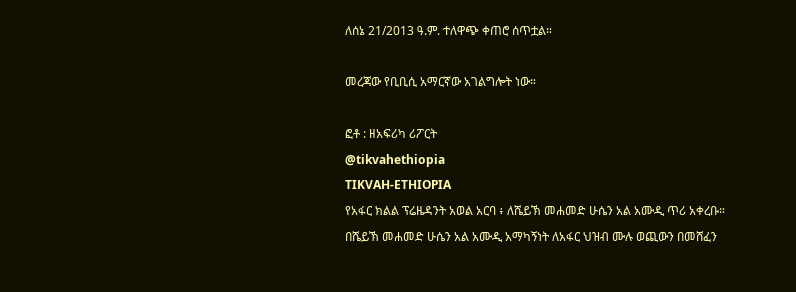ለሰኔ 21/2013 ዓ.ም. ተለዋጭ ቀጠሮ ሰጥቷል።

መረጃው የቢቢሲ አማርኛው አገልግሎት ነው።

ፎቶ : ዘአፍሪካ ሪፖርት
@tikvahethiopia
TIKVAH-ETHIOPIA
የአፋር ክልል ፕሬዜዳንት አወል አርባ ፥ ለሼይኽ መሐመድ ሁሴን አል አሙዲ ጥሪ አቀረቡ። በሼይኽ መሐመድ ሁሴን አል አሙዲ አማካኝነት ለአፋር ህዝብ ሙሉ ወጪውን በመሸፈን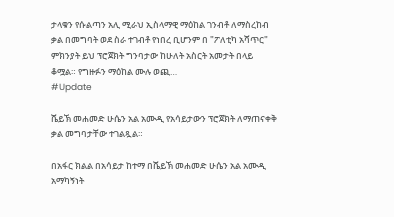ታላቁን የሱልጣን አሊ ሚራህ ኢስላማዊ ማዕከል ገንብቶ ለማስረከብ ቃል በመግባት ወደ ስራ ተገብቶ የነበረ ቢሆንም በ "ፖለቲካ አሻጥር" ምክንያት ይህ ፕሮጀክት ግንባታው ከሁለት አስርት አመታት በላይ ቆሟል። የግዙፉን ማዕከል ሙሉ ወጪ…
#Update

ሼይኽ መሐመድ ሁሴን አል አሙዲ የአሳይታውን ፕሮጀክት ለማጠናቀቅ ቃል መግባታቸው ተገልጿል።

በአፋር ክልል በአሳይታ ከተማ በሼይኽ መሐመድ ሁሴን አል አሙዲ አማካኝነት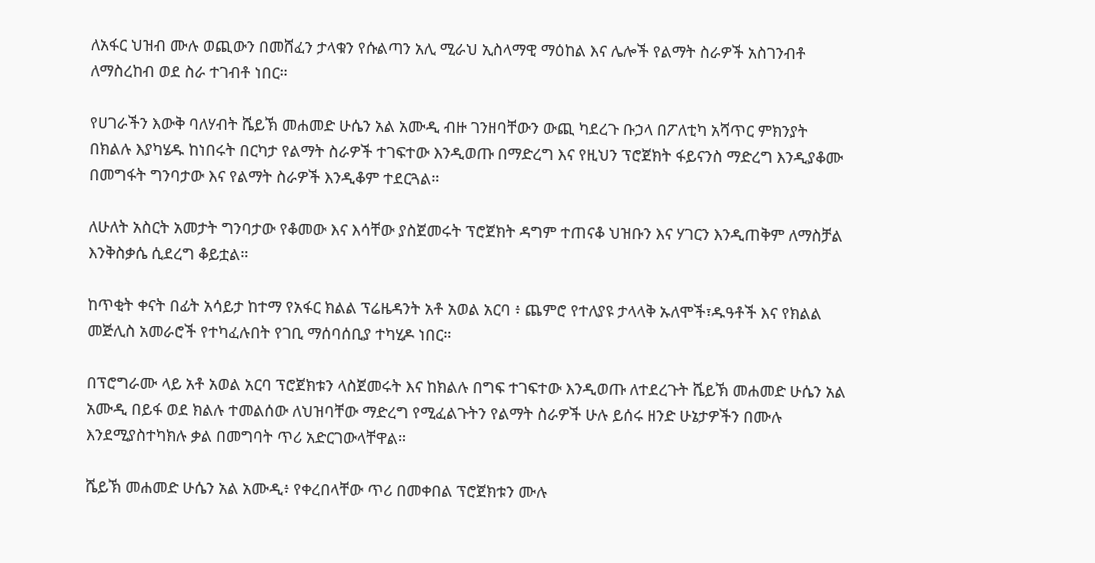ለአፋር ህዝብ ሙሉ ወጪውን በመሸፈን ታላቁን የሱልጣን አሊ ሚራህ ኢስላማዊ ማዕከል እና ሌሎች የልማት ስራዎች አስገንብቶ ለማስረከብ ወደ ስራ ተገብቶ ነበር።

የሀገራችን እውቅ ባለሃብት ሼይኽ መሐመድ ሁሴን አል አሙዲ ብዙ ገንዘባቸውን ውጪ ካደረጉ ቡኃላ በፖለቲካ አሻጥር ምክንያት በክልሉ እያካሄዱ ከነበሩት በርካታ የልማት ስራዎች ተገፍተው እንዲወጡ በማድረግ እና የዚህን ፕሮጀክት ፋይናንስ ማድረግ እንዲያቆሙ በመግፋት ግንባታው እና የልማት ስራዎች እንዲቆም ተደርጓል።

ለሁለት አስርት አመታት ግንባታው የቆመው እና እሳቸው ያስጀመሩት ፕሮጀክት ዳግም ተጠናቆ ህዝቡን እና ሃገርን እንዲጠቅም ለማስቻል እንቅስቃሴ ሲደረግ ቆይቷል።

ከጥቂት ቀናት በፊት አሳይታ ከተማ የአፋር ክልል ፕሬዜዳንት አቶ አወል አርባ ፥ ጨምሮ የተለያዩ ታላላቅ ኡለሞች፣ዱዓቶች እና የክልል መጅሊስ አመራሮች የተካፈሉበት የገቢ ማሰባሰቢያ ተካሂዶ ነበር።

በፕሮግራሙ ላይ አቶ አወል አርባ ፕሮጀክቱን ላስጀመሩት እና ከክልሉ በግፍ ተገፍተው እንዲወጡ ለተደረጉት ሼይኽ መሐመድ ሁሴን አል አሙዲ በይፋ ወደ ክልሉ ተመልሰው ለህዝባቸው ማድረግ የሚፈልጉትን የልማት ስራዎች ሁሉ ይሰሩ ዘንድ ሁኔታዎችን በሙሉ እንደሚያስተካክሉ ቃል በመግባት ጥሪ አድርገውላቸዋል።

ሼይኽ መሐመድ ሁሴን አል አሙዲ፥ የቀረበላቸው ጥሪ በመቀበል ፕሮጀክቱን ሙሉ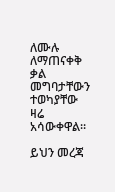ለሙሉ ለማጠናቀቅ ቃል መግባታቸውን ተወካያቸው ዛሬ አሳውቀዋል።

ይህን መረጃ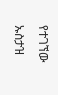የተገኘው ኡስታዝ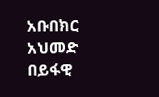አቡበክር አህመድ በይፋዊ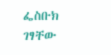ፌስቡክ ገፃቸው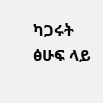ካጋሩት ፅሁፍ ላይ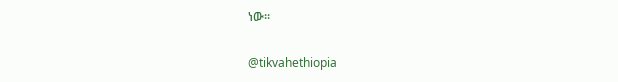ነው።

@tikvahethiopia